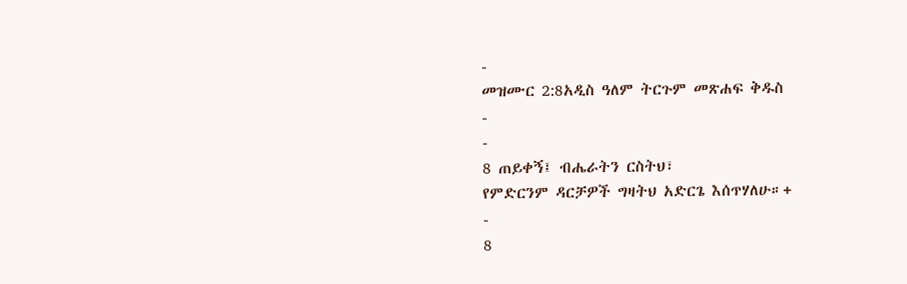-
መዝሙር 2:8አዲስ ዓለም ትርጉም መጽሐፍ ቅዱስ
-
-
8 ጠይቀኝ፤ ብሔራትን ርስትህ፣
የምድርንም ዳርቻዎች ግዛትህ አድርጌ እሰጥሃለሁ።+
-
8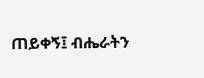ጠይቀኝ፤ ብሔራትን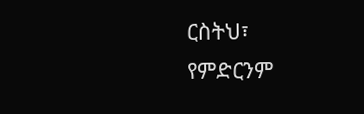ርስትህ፣
የምድርንም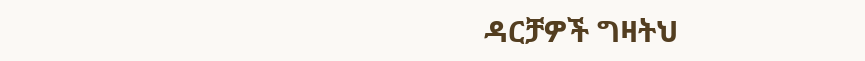ዳርቻዎች ግዛትህ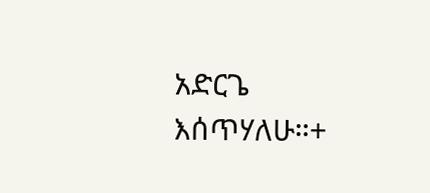አድርጌ እሰጥሃለሁ።+